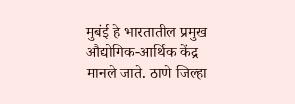मुबंई हे भारतातील प्रमुख औद्योगिक-आर्थिक केंद्र मानले जाते. ठाणे जिल्हा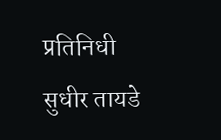प्रतिनिधी सुधीर तायडे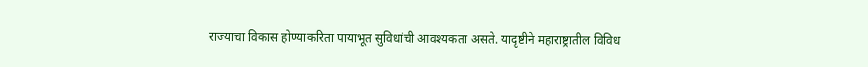राज्याचा विकास होण्याकरिता पायाभूत सुविधांची आवश्यकता असते. यादृष्टीने महाराष्ट्रातील विविध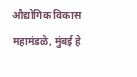औद्योगिक विकास महामंडळे, मुंबई हे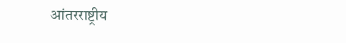आंतरराष्ट्रीय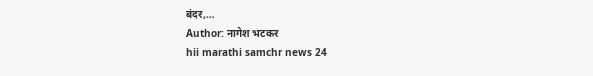बंदर,…
Author: नागेश भटकर
hii marathi samchr news 24